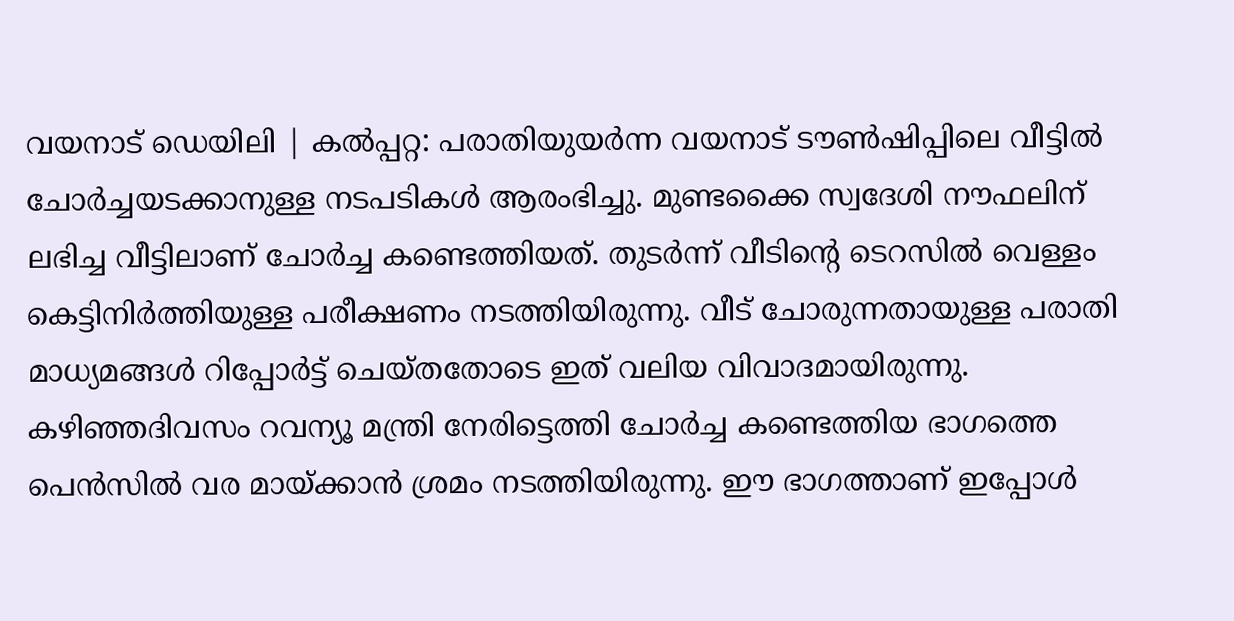വയനാട് ഡെയിലി | കൽപ്പറ്റ: പരാതിയുയർന്ന വയനാട് ടൗൺഷിപ്പിലെ വീട്ടിൽ ചോർച്ചയടക്കാനുള്ള നടപടികൾ ആരംഭിച്ചു. മുണ്ടക്കൈ സ്വദേശി നൗഫലിന് ലഭിച്ച വീട്ടിലാണ് ചോർച്ച കണ്ടെത്തിയത്. തുടർന്ന് വീടിന്റെ ടെറസിൽ വെള്ളം കെട്ടിനിർത്തിയുള്ള പരീക്ഷണം നടത്തിയിരുന്നു. വീട് ചോരുന്നതായുള്ള പരാതി മാധ്യമങ്ങൾ റിപ്പോർട്ട് ചെയ്തതോടെ ഇത് വലിയ വിവാദമായിരുന്നു.
കഴിഞ്ഞദിവസം റവന്യൂ മന്ത്രി നേരിട്ടെത്തി ചോർച്ച കണ്ടെത്തിയ ഭാഗത്തെ പെൻസിൽ വര മായ്ക്കാൻ ശ്രമം നടത്തിയിരുന്നു. ഈ ഭാഗത്താണ് ഇപ്പോൾ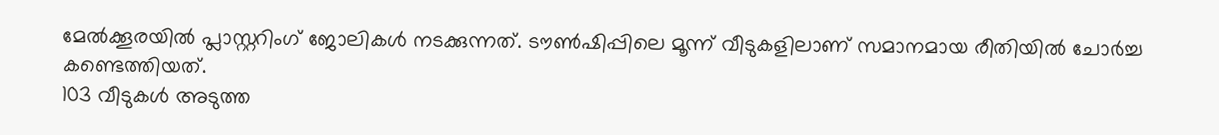മേൽക്കൂരയിൽ പ്ലാസ്റ്ററിംഗ് ജോലികൾ നടക്കുന്നത്. ടൗൺഷിപ്പിലെ മൂന്ന് വീടുകളിലാണ് സമാനമായ രീതിയിൽ ചോർച്ച കണ്ടെത്തിയത്.
103 വീടുകൾ അടുത്ത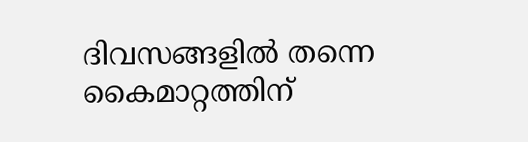ദിവസങ്ങളിൽ തന്നെ കൈമാറ്റത്തിന്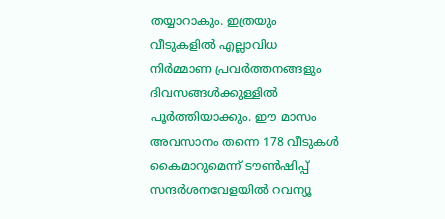തയ്യാറാകും. ഇത്രയും വീടുകളിൽ എല്ലാവിധ നിർമ്മാണ പ്രവർത്തനങ്ങളും ദിവസങ്ങൾക്കുള്ളിൽ പൂർത്തിയാക്കും. ഈ മാസം അവസാനം തന്നെ 178 വീടുകൾ കൈമാറുമെന്ന് ടൗൺഷിപ്പ് സന്ദർശനവേളയിൽ റവന്യൂ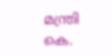മന്ത്രി കെ.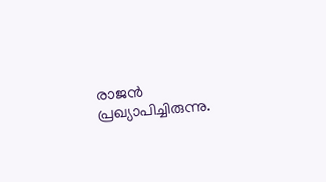രാജൻ പ്രഖ്യാപിച്ചിരുന്നു.